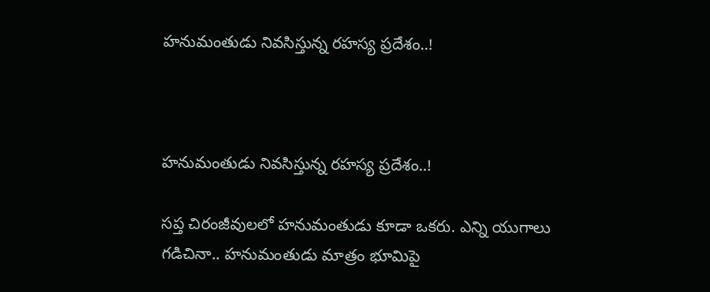హనుమంతుడు నివసిస్తున్న రహస్య ప్రదేశం..!



హనుమంతుడు నివసిస్తున్న రహస్య ప్రదేశం..!

సప్త చిరంజీవులలో హనుమంతుడు కూడా ఒకరు. ఎన్ని యుగాలు గడిచినా.. హనుమంతుడు మాత్రం భూమిపై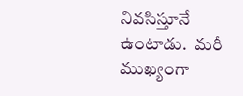నివసిస్తూనే ఉంటాడు.  మరీ ముఖ్యంగా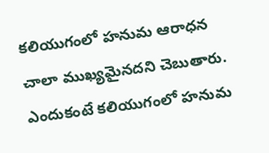కలియుగంలో హనుమ ఆరాధన చాలా ముఖ్యమైనదని చెబుతారు. ఎందుకంటే కలియుగంలో హనుమ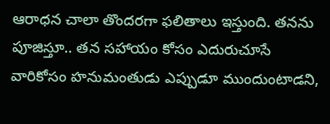ఆరాధన చాలా తొందరగా ఫలితాలు ఇస్తుంది. తనను పూజిస్తూ.. తన సహాయం కోసం ఎదురుచూసే వారికోసం హనుమంతుడు ఎప్పుడూ ముందుంటాడని,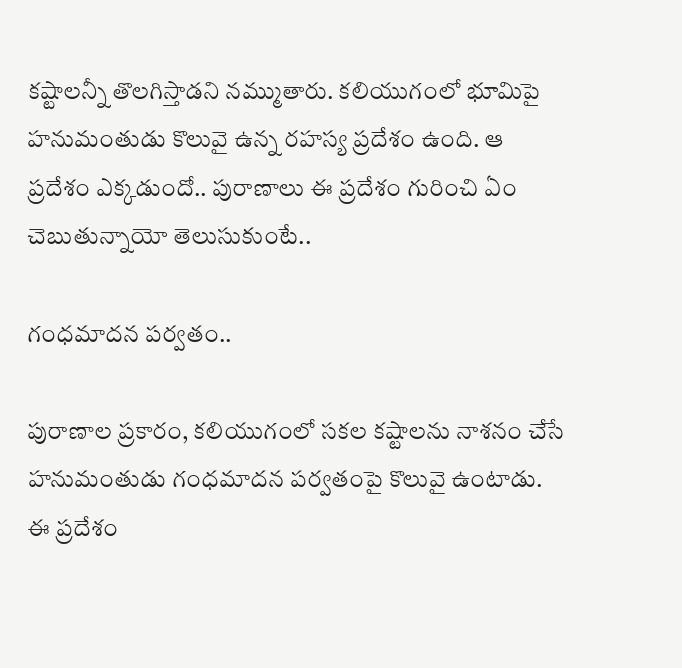కష్టాలన్నీ తొలగిస్తాడని నమ్ముతారు. కలియుగంలో భూమిపై హనుమంతుడు కొలువై ఉన్న రహస్య ప్రదేశం ఉంది. ఆ ప్రదేశం ఎక్కడుందో.. పురాణాలు ఈ ప్రదేశం గురించి ఏం చెబుతున్నాయో తెలుసుకుంటే..

గంధమాదన పర్వతం..

పురాణాల ప్రకారం, కలియుగంలో సకల కష్టాలను నాశనం చేసే హనుమంతుడు గంధమాదన పర్వతంపై కొలువై ఉంటాడు. ఈ ప్రదేశం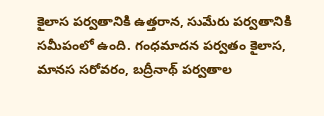కైలాస పర్వతానికి ఉత్తరాన, సుమేరు పర్వతానికి సమీపంలో ఉంది. గంధమాదన పర్వతం కైలాస, మానస సరోవరం, బద్రీనాథ్ పర్వతాల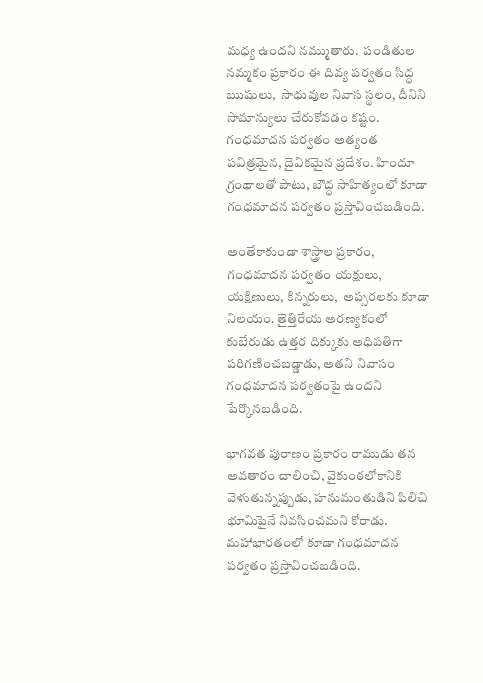మధ్య ఉందని నమ్ముతారు.  పండితుల నమ్మకం ప్రకారం ఈ దివ్య పర్వతం సిద్ధ ఋషులు,  సాధువుల నివాస స్థలం, దీనిని సామాన్యులు చేరుకోవడం కష్టం. గంధమాదన పర్వతం అత్యంత పవిత్రమైన, దైవికమైన ప్రదేశం. హిందూ గ్రంథాలతో పాటు, బౌద్ధ సాహిత్యంలో కూడా గంధమాదన పర్వతం ప్రస్తావించబడింది.

అంతేకాకుండా శాస్త్రాల ప్రకారం, గంధమాదన పర్వతం యక్షులు, యక్షిణులు, కిన్నరులు,  అప్సరలకు కూడా నిలయం. తైత్తిరేయ అరణ్యకంలో కుబేరుడు ఉత్తర దిక్కుకు అధిపతిగా పరిగణించబడ్డాడు, అతని నివాసం గంధమాదన పర్వతంపై ఉందని పేర్కొనబడింది.

భాగవత పురాణం ప్రకారం రాముడు తన అవతారం చాలించి, వైకుంఠలోకానికి వెళుతున్నప్పుడు, హనుమంతుడిని పిలిచి భూమిపైనే నివసించమని కోరాడు. మహాభారతంలో కూడా గంధమాదన పర్వతం ప్రస్తావించబడింది.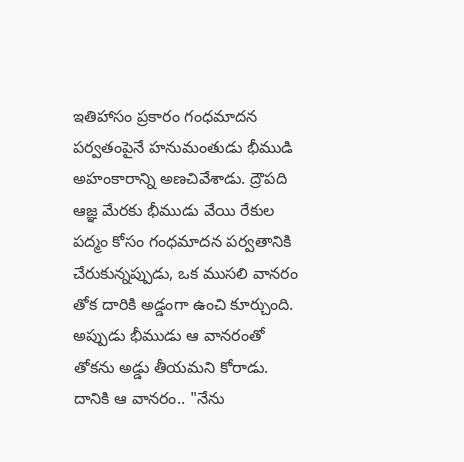ఇతిహాసం ప్రకారం గంధమాదన పర్వతంపైనే హనుమంతుడు భీముడి అహంకారాన్ని అణచివేశాడు. ద్రౌపది ఆజ్ఞ మేరకు భీముడు వేయి రేకుల పద్మం కోసం గంధమాదన పర్వతానికి చేరుకున్నప్పుడు, ఒక ముసలి వానరం తోక దారికి అడ్డంగా ఉంచి కూర్చుంది. అప్పుడు భీముడు ఆ వానరంతో  తోకను అడ్డు తీయమని కోరాడు. దానికి ఆ వానరం.. "నేను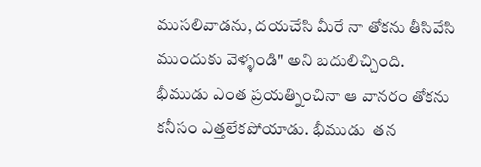ముసలివాడను, దయచేసి మీరే నా తోకను తీసివేసి ముందుకు వెళ్ళండి" అని బదులిచ్చింది. భీముడు ఎంత ప్రయత్నించినా ఆ వానరం తోకను కనీసం ఎత్తలేకపోయాడు. భీముడు  తన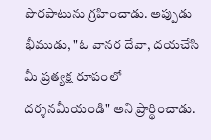పొరపాటును గ్రహించాడు. అప్పుడు భీముడు, "ఓ వానర దేవా, దయచేసి మీ ప్రత్యక్ష రూపంలో దర్శనమీయండి" అని ప్రార్థించాడు.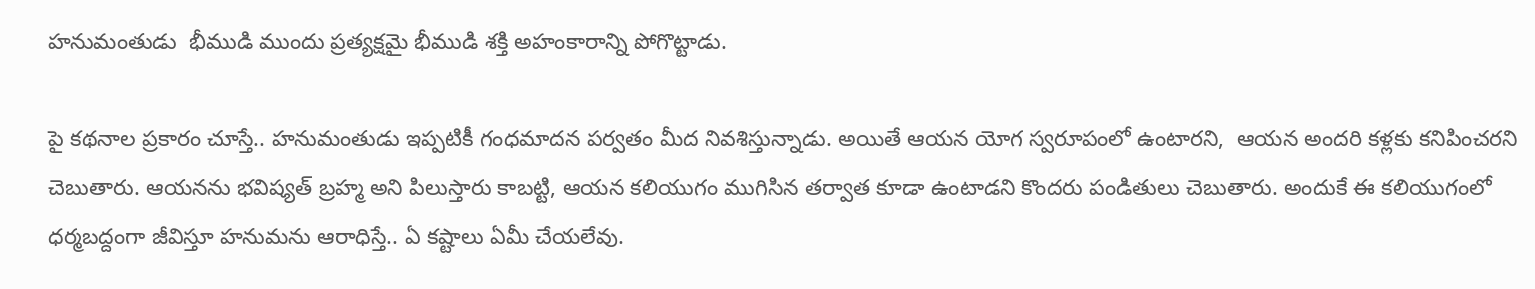హనుమంతుడు  భీముడి ముందు ప్రత్యక్షమై భీముడి శక్తి అహంకారాన్ని పోగొట్టాడు.

పై కథనాల ప్రకారం చూస్తే.. హనుమంతుడు ఇప్పటికీ గంధమాదన పర్వతం మీద నివశిస్తున్నాడు. అయితే ఆయన యోగ స్వరూపంలో ఉంటారని,  ఆయన అందరి కళ్లకు కనిపించరని చెబుతారు. ఆయనను భవిష్యత్ బ్రహ్మ అని పిలుస్తారు కాబట్టి, ఆయన కలియుగం ముగిసిన తర్వాత కూడా ఉంటాడని కొందరు పండితులు చెబుతారు. అందుకే ఈ కలియుగంలో ధర్మబద్దంగా జీవిస్తూ హనుమను ఆరాధిస్తే.. ఏ కష్టాలు ఏమీ చేయలేవు.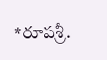*రూపశ్రీ.